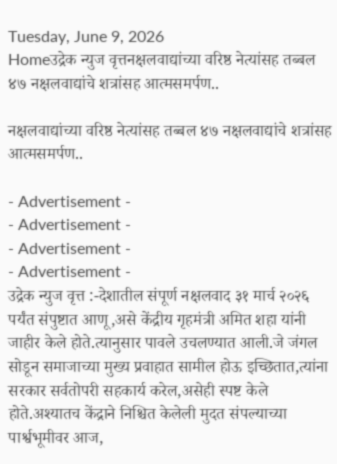Tuesday, June 9, 2026
Homeउद्रेक न्युज वृत्तनक्षलवाद्यांच्या वरिष्ठ नेत्यांसह तब्बल ४७ नक्षलवाद्यांचे शत्रांसह आत्मसमर्पण..

नक्षलवाद्यांच्या वरिष्ठ नेत्यांसह तब्बल ४७ नक्षलवाद्यांचे शत्रांसह आत्मसमर्पण..

- Advertisement -
- Advertisement -
- Advertisement -
- Advertisement -
उद्रेक न्युज वृत्त :-देशातील संपूर्ण नक्षलवाद ३१ मार्च २०२६ पर्यंत संपुष्टात आणू,असे केंद्रीय गृहमंत्री अमित शहा यांनी जाहीर केले होते.त्यानुसार पावले उचलण्यात आली.जे जंगल सोडून समाजाच्या मुख्य प्रवाहात सामील होऊ इच्छितात,त्यांना सरकार सर्वतोपरी सहकार्य करेल,असेही स्पष्ट केले होते.अश्यातच केंद्राने निश्चित केलेली मुदत संपल्याच्या पार्श्वभूमीवर आज,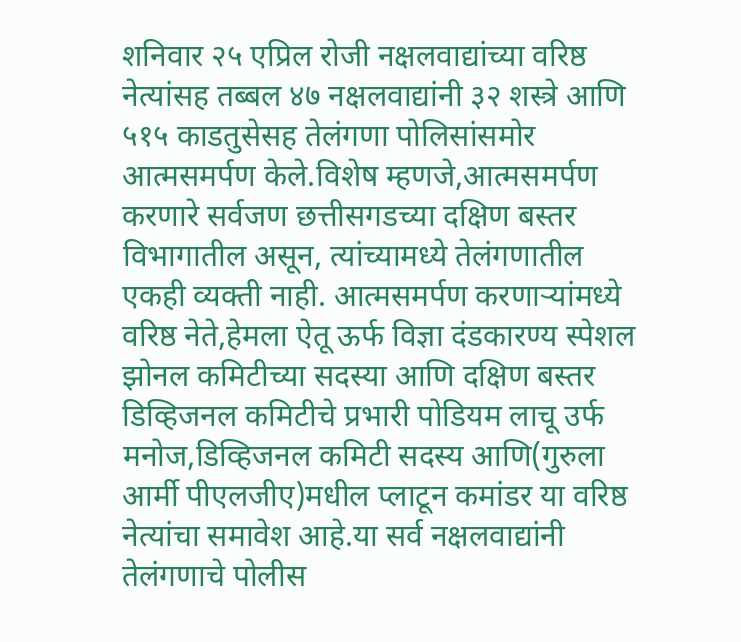शनिवार २५ एप्रिल रोजी नक्षलवाद्यांच्या वरिष्ठ नेत्यांसह तब्बल ४७ नक्षलवाद्यांनी ३२ शस्त्रे आणि ५१५ काडतुसेसह तेलंगणा पोलिसांसमोर आत्मसमर्पण केले.विशेष म्हणजे,आत्मसमर्पण करणारे सर्वजण छत्तीसगडच्या दक्षिण बस्तर विभागातील असून, त्यांच्यामध्ये तेलंगणातील एकही व्यक्ती नाही. आत्मसमर्पण करणाऱ्यांमध्ये वरिष्ठ नेते,हेमला ऐतू ऊर्फ विज्ञा दंडकारण्य स्पेशल झोनल कमिटीच्या सदस्या आणि दक्षिण बस्तर डिव्हिजनल कमिटीचे प्रभारी पोडियम लाचू उर्फ मनोज,डिव्हिजनल कमिटी सदस्य आणि(गुरुला आर्मी पीएलजीए)मधील प्लाटून कमांडर या वरिष्ठ नेत्यांचा समावेश आहे.या सर्व नक्षलवाद्यांनी तेलंगणाचे पोलीस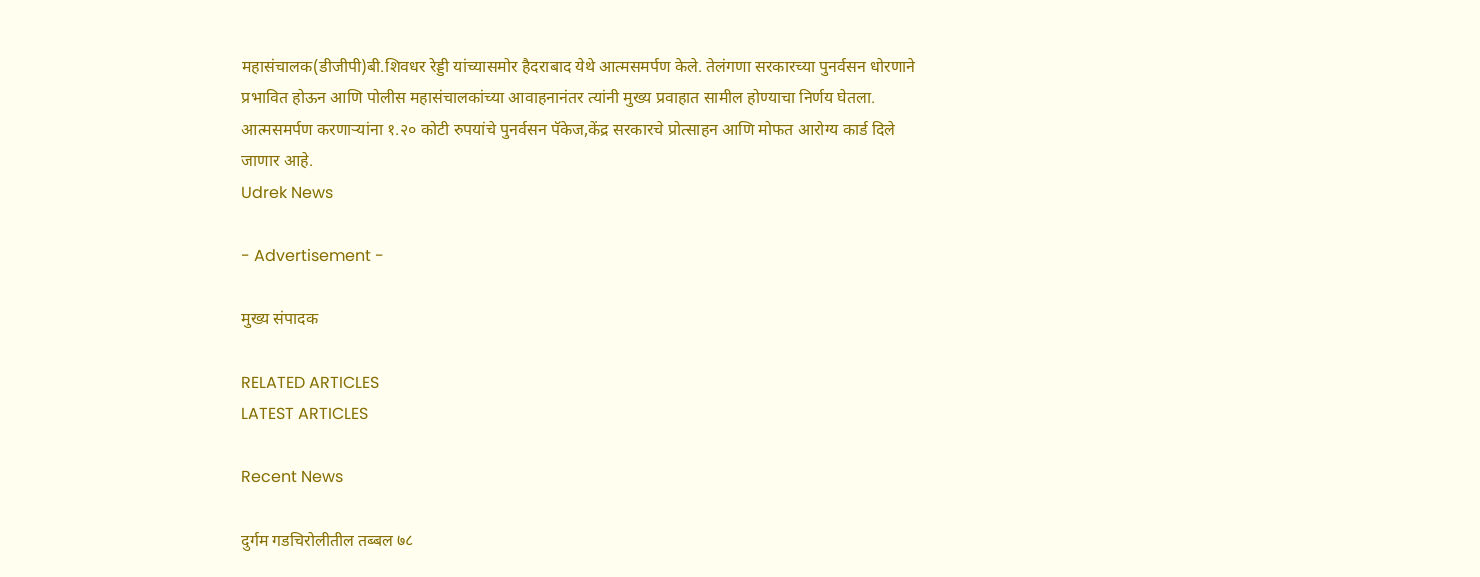महासंचालक(डीजीपी)बी.शिवधर रेड्डी यांच्यासमोर हैदराबाद येथे आत्मसमर्पण केले. तेलंगणा सरकारच्या पुनर्वसन धोरणाने प्रभावित होऊन आणि पोलीस महासंचालकांच्या आवाहनानंतर त्यांनी मुख्य प्रवाहात सामील होण्याचा निर्णय घेतला. आत्मसमर्पण करणाऱ्यांना १.२० कोटी रुपयांचे पुनर्वसन पॅकेज,केंद्र सरकारचे प्रोत्साहन आणि मोफत आरोग्य कार्ड दिले जाणार आहे.
Udrek News

- Advertisement -

मुख्य संपादक

RELATED ARTICLES
LATEST ARTICLES

Recent News

दुर्गम गडचिरोलीतील तब्बल ७८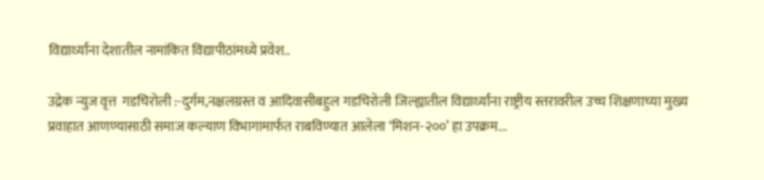विद्यार्थ्यांना देशातील नामांकित विद्यापीठांमध्ये प्रवेश..

उद्रेक न्युज वृत्त  गडचिरोली :-दुर्गम,नक्षलग्रस्त व आदिवासीबहुल गडचिरोली जिल्ह्यातील विद्यार्थ्यांना राष्ट्रीय स्तरावरील उच्च शिक्षणाच्या मुख्य प्रवाहात आणण्यासाठी समाज कल्याण विभागामार्फत राबविण्यात आलेला ‘मिशन-२००’ हा उपक्रम...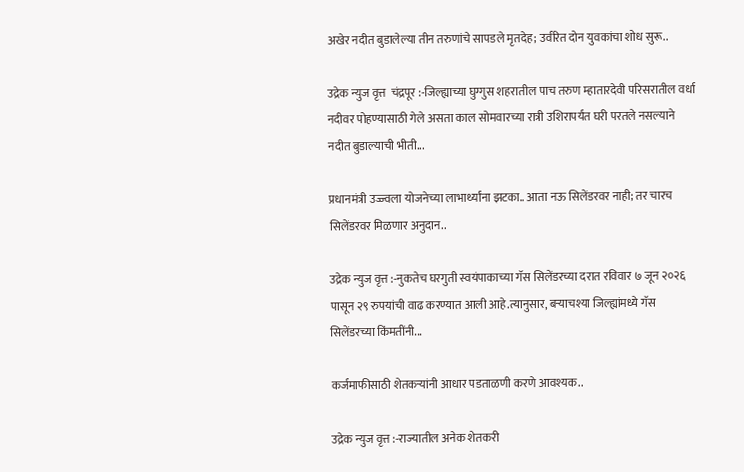अखेर नदीत बुडालेल्या तीन तरुणांचे सापडले मृतदेह; उर्वरित दोन युवकांचा शोध सुरू..

उद्रेक न्युज वृत्त  चंद्रपूर :-जिल्ह्याच्या घुग्गुस शहरातील पाच तरुण म्हातारदेवी परिसरातील वर्धा नदीवर पोहण्यासाठी गेले असता काल सोमवारच्या रात्री उशिरापर्यंत घरी परतले नसल्याने नदीत बुडाल्याची भीती...

प्रधानमंत्री उज्ज्वला योजनेच्या लाभार्थ्यांना झटका.. आता नऊ सिलेंडरवर नाही; तर चारच सिलेंडरवर मिळणार अनुदान..

उद्रेक न्युज वृत्त :-नुकतेच घरगुती स्वयंपाकाच्या गॅस सिलेंडरच्या दरात रविवार ७ जून २०२६ पासून २९ रुपयांची वाढ करण्यात आली आहे.त्यानुसार, बऱ्याचश्या जिल्ह्यांमध्ये गॅस सिलेंडरच्या किंमतींनी...

कर्जमाफीसाठी शेतकऱ्यांनी आधार पडताळणी करणे आवश्यक..

उद्रेक न्युज वृत्त :-राज्यातील अनेक शेतकरी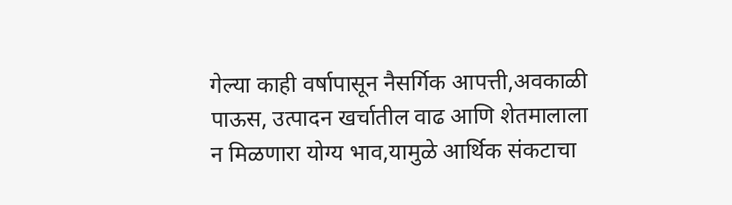गेल्या काही वर्षापासून नैसर्गिक आपत्ती,अवकाळी पाऊस, उत्पादन खर्चातील वाढ आणि शेतमालाला न मिळणारा योग्य भाव,यामुळे आर्थिक संकटाचा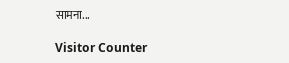सामना...

Visitor Counter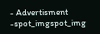- Advertisment -spot_imgspot_img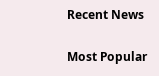Recent News

Most Popular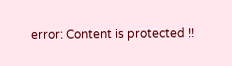error: Content is protected !!